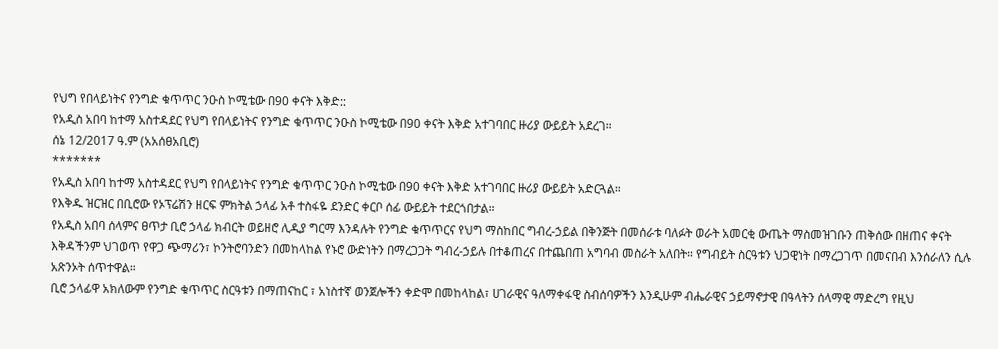የህግ የበላይነትና የንግድ ቁጥጥር ንዑስ ኮሚቴው በ90 ቀናት እቅድ::
የአዲስ አበባ ከተማ አስተዳደር የህግ የበላይነትና የንግድ ቁጥጥር ንዑስ ኮሚቴው በ90 ቀናት እቅድ አተገባበር ዙሪያ ውይይት አደረገ።
ሰኔ 12/2017 ዓ.ም (አአሰፀአቢሮ)
*******
የአዲስ አበባ ከተማ አስተዳደር የህግ የበላይነትና የንግድ ቁጥጥር ንዑስ ኮሚቴው በ90 ቀናት እቅድ አተገባበር ዙሪያ ውይይት አድርጓል።
የእቅዱ ዝርዝር በቢሮው የኦፕሬሽን ዘርፍ ምክትል ኃላፊ አቶ ተስፋዬ ደንድር ቀርቦ ሰፊ ውይይት ተደርጎበታል።
የአዲስ አበባ ሰላምና ፀጥታ ቢሮ ኃላፊ ክብርት ወይዘሮ ሊዲያ ግርማ እንዳሉት የንግድ ቁጥጥርና የህግ ማስከበር ግብረ-ኃይል በቅንጅት በመሰራቱ ባለፉት ወራት አመርቂ ውጤት ማስመዝገቡን ጠቅሰው በዘጠና ቀናት እቅዳችንም ህገወጥ የዋጋ ጭማሪን፣ ኮንትሮባንድን በመከላከል የኑሮ ውድነትን በማረጋጋት ግብረ-ኃይሉ በተቆጠረና በተጨበጠ አግባብ መስራት አለበት። የግብይት ስርዓቱን ህጋዊነት በማረጋገጥ በመናበብ እንሰራለን ሲሉ አጽንኦት ሰጥተዋል።
ቢሮ ኃላፊዋ አክለውም የንግድ ቁጥጥር ስርዓቱን በማጠናከር ፣ አነስተኛ ወንጀሎችን ቀድሞ በመከላከል፣ ሀገራዊና ዓለማቀፋዊ ስብሰባዎችን እንዲሁም ብሔራዊና ኃይማኖታዊ በዓላትን ሰላማዊ ማድረግ የዚህ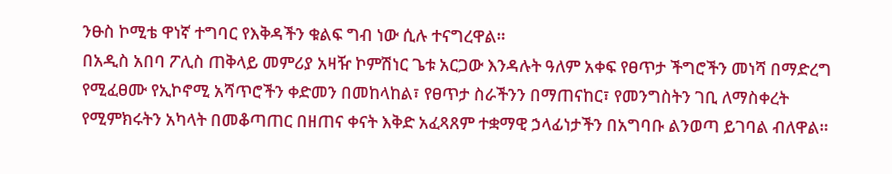ንፁስ ኮሚቴ ዋነኛ ተግባር የእቅዳችን ቁልፍ ግብ ነው ሲሉ ተናግረዋል።
በአዲስ አበባ ፖሊስ ጠቅላይ መምሪያ አዛዥ ኮምሽነር ጌቱ አርጋው እንዳሉት ዓለም አቀፍ የፀጥታ ችግሮችን መነሻ በማድረግ የሚፈፀሙ የኢኮኖሚ አሻጥሮችን ቀድመን በመከላከል፣ የፀጥታ ስራችንን በማጠናከር፣ የመንግስትን ገቢ ለማስቀረት የሚምክሩትን አካላት በመቆጣጠር በዘጠና ቀናት እቅድ አፈጻጸም ተቋማዊ ኃላፊነታችን በአግባቡ ልንወጣ ይገባል ብለዋል።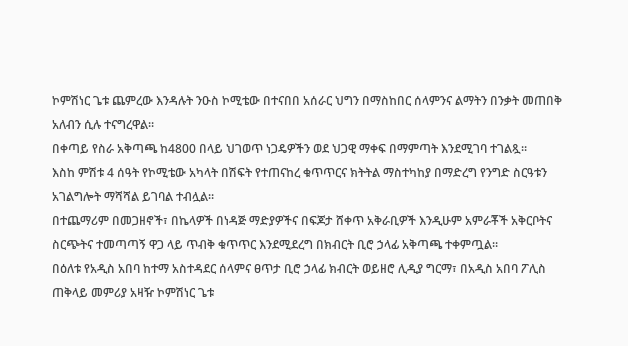ኮምሽነር ጌቱ ጨምረው እንዳሉት ንዑስ ኮሚቴው በተናበበ አሰራር ህግን በማስከበር ሰላምንና ልማትን በንቃት መጠበቅ አለብን ሲሉ ተናግረዋል።
በቀጣይ የስራ አቅጣጫ ከ4800 በላይ ህገወጥ ነጋዴዎችን ወደ ህጋዊ ማቀፍ በማምጣት እንደሚገባ ተገልጿ።
እስከ ምሽቱ 4 ሰዓት የኮሚቴው አካላት በሽፍት የተጠናከረ ቁጥጥርና ክትትል ማስተካከያ በማድረግ የንግድ ስርዓቱን አገልግሎት ማሻሻል ይገባል ተብሏል።
በተጨማሪም በመጋዘኖች፣ በኬላዎች በነዳጅ ማድያዎችና በፍጆታ ሸቀጥ አቅራቢዎች እንዲሁም አምራቾች አቅርቦትና ስርጭትና ተመጣጣኝ ዋጋ ላይ ጥብቅ ቁጥጥር እንደሚደረግ በክብርት ቢሮ ኃላፊ አቅጣጫ ተቀምጧል።
በዕለቱ የአዲስ አበባ ከተማ አስተዳደር ሰላምና ፀጥታ ቢሮ ኃላፊ ክብርት ወይዘሮ ሊዲያ ግርማ፣ በአዲስ አበባ ፖሊስ ጠቅላይ መምሪያ አዛዥ ኮምሽነር ጌቱ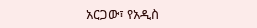አርጋው፣ የአዲስ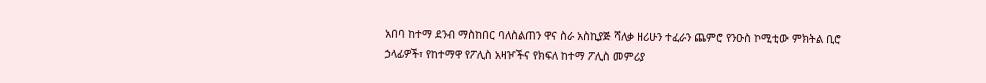አበባ ከተማ ደንብ ማስከበር ባለስልጠን ዋና ስራ አስኪያጅ ሻለቃ ዘሪሁን ተፈራን ጨምሮ የንዑስ ኮሚቲው ምክትል ቢሮ ኃላፊዎች፣ የከተማዋ የፖሊስ አዛዦችና የክፍለ ከተማ ፖሊስ መምሪያ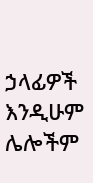ኃላፊዎች እንዲሁም ሌሎችም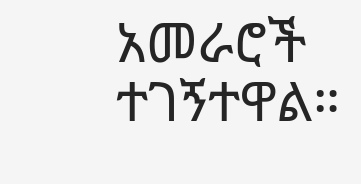አመራሮች ተገኝተዋል።